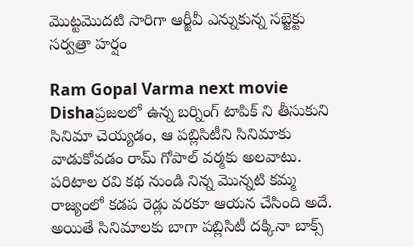మొట్టమొదటి సారిగా ఆర్జీవీ ఎన్నుకున్న సబ్జెక్టు సర్వత్రా హర్షం

Ram Gopal Varma next movie  Dishaప్రజలలో ఉన్న బర్నింగ్ టాపిక్ ని తీసుకుని సినిమా చెయ్యడం, ఆ పబ్లిసిటీని సినిమాకు వాడుకోవడం రామ్ గోపాల్ వర్మకు అలవాటు. పరిటాల రవి కథ నుండి నిన్న మొన్నటి కమ్మ రాజ్యంలో కడప రెడ్లు వరకూ ఆయన చేసింది అదే. అయితే సినిమాలకు బాగా పబ్లిసిటీ దక్కినా బాక్స్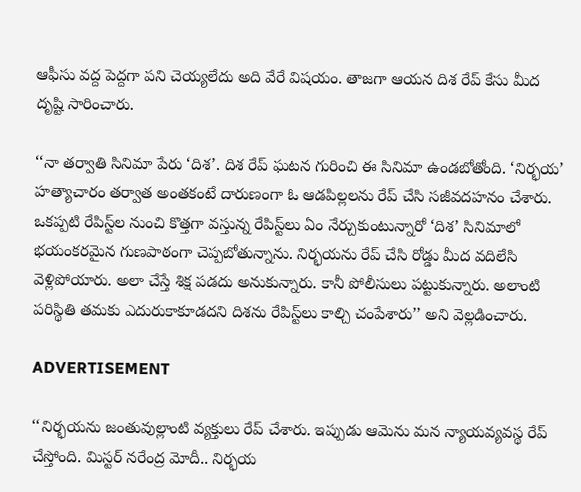ఆఫీసు వద్ద పెద్దగా పని చెయ్యలేదు అది వేరే విషయం. తాజగా ఆయన దిశ రేప్ కేసు మీద దృష్టి సారించారు.

‘‘నా తర్వాతి సినిమా పేరు ‘దిశ’. దిశ రేప్ ఘటన గురించి ఈ సినిమా ఉండబోతోంది. ‘నిర్భయ’ హత్యాచారం తర్వాత అంతకంటే దారుణంగా ఓ ఆడపిల్లలను రేప్ చేసి సజీవదహనం చేశారు. ఒకప్పటి రేపిస్ట్‌ల నుంచి కొత్తగా వస్తున్న రేపిస్ట్‌లు ఏం నేర్చుకుంటున్నారో ‘దిశ’ సినిమాలో భయంకరమైన గుణపాఠంగా చెప్పబోతున్నాను. నిర్భయను రేప్ చేసి రోడ్డు మీద వదిలేసి వెళ్లిపోయారు. అలా చేస్తే శిక్ష పడదు అనుకున్నారు. కానీ పోలీసులు పట్టుకున్నారు. అలాంటి పరిస్థితి తమకు ఎదురుకాకూడదని దిశను రేపిస్ట్‌లు కాల్చి చంపేశారు’’ అని వెల్లడించారు.

ADVERTISEMENT

‘‘నిర్భయను జంతువుల్లాంటి వ్యక్తులు రేప్ చేశారు. ఇప్పుడు ఆమెను మన న్యాయవ్యవస్థ రేప్ చేస్తోంది. మిస్టర్ నరేంద్ర మోదీ.. నిర్భయ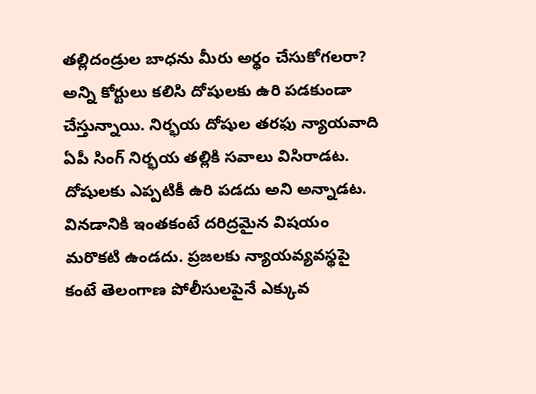తల్లిదండ్రుల బాధను మీరు అర్థం చేసుకోగలరా? అన్ని కోర్టులు కలిసి దోషులకు ఉరి పడకుండా చేస్తున్నాయి. నిర్భయ దోషుల తరఫు న్యాయవాది ఏపీ సింగ్ నిర్భయ తల్లికి సవాలు విసిరాడట. దోషులకు ఎప్పటికీ ఉరి పడదు అని అన్నాడట. వినడానికి ఇంతకంటే దరిద్రమైన విషయం మరొకటి ఉండదు. ప్రజలకు న్యాయవ్యవస్థపై కంటే తెలంగాణ పోలీసులపైనే ఎక్కువ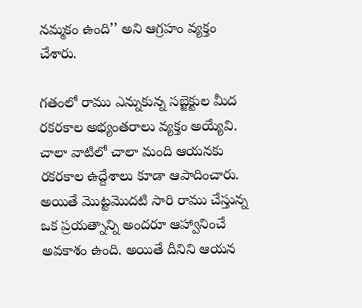నమ్మకం ఉంది’’ అని ఆగ్రహం వ్యక్తం చేశారు.

గతంలో రాము ఎన్నుకున్న సబ్జెక్టుల మీద రకరకాల అభ్యంతరాలు వ్యక్తం అయ్యేవి. చాలా వాటిలో చాలా మంది ఆయనకు రకరకాల ఉద్దేశాలు కూడా ఆపాదించారు. అయితే మొట్టమొదటి సారి రాము చేస్తున్న ఒక ప్రయత్నాన్ని అందరూ ఆహ్వానించే అవకాశం ఉంది. అయితే దీనిని ఆయన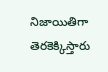నిజాయితిగా తెరకెక్కిస్తారు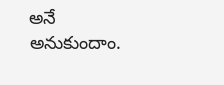అనే అనుకుందాం.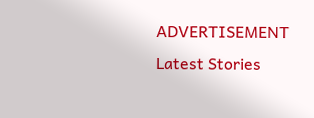ADVERTISEMENT
Latest Stories